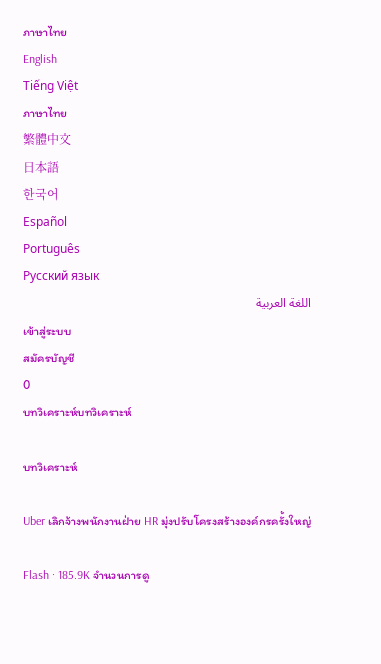ภาษาไทย
English
Tiếng Việt
ภาษาไทย
繁體中文
日本語
한국어
Español
Português
Русский язык
اللغة العربية
เข้าสู่ระบบ
สมัครบัญชี
0
บทวิเคราะห์บทวิเคราะห์

บทวิเคราะห์

Uber เลิกจ้างพนักงานฝ่าย HR มุ่งปรับโครงสร้างองค์กรครั้งใหญ่

Flash · 185.9K จำนวนการดู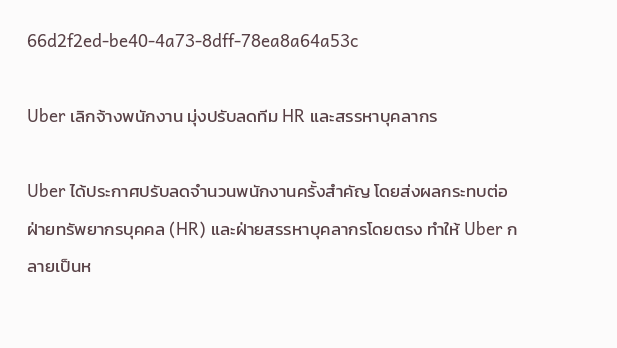66d2f2ed-be40-4a73-8dff-78ea8a64a53c

Uber เลิกจ้างพนักงาน มุ่งปรับลดทีม HR และสรรหาบุคลากร

Uber ได้ประกาศปรับลดจำนวนพนักงานครั้งสำคัญ โดยส่งผลกระทบต่อฝ่ายทรัพยากรบุคคล (HR) และฝ่ายสรรหาบุคลากรโดยตรง ทำให้ Uber กลายเป็นห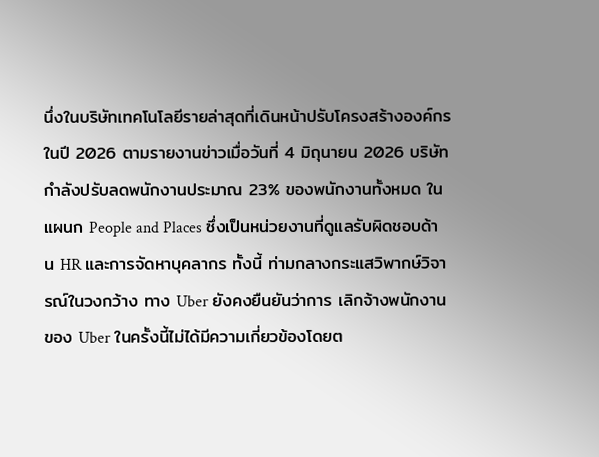นึ่งในบริษัทเทคโนโลยีรายล่าสุดที่เดินหน้าปรับโครงสร้างองค์กรในปี 2026 ตามรายงานข่าวเมื่อวันที่ 4 มิถุนายน 2026 บริษัทกำลังปรับลดพนักงานประมาณ 23% ของพนักงานทั้งหมด ในแผนก People and Places ซึ่งเป็นหน่วยงานที่ดูแลรับผิดชอบด้าน HR และการจัดหาบุคลากร ทั้งนี้ ท่ามกลางกระแสวิพากษ์วิจารณ์ในวงกว้าง ทาง Uber ยังคงยืนยันว่าการ เลิกจ้างพนักงานของ Uber ในครั้งนี้ไม่ได้มีความเกี่ยวข้องโดยต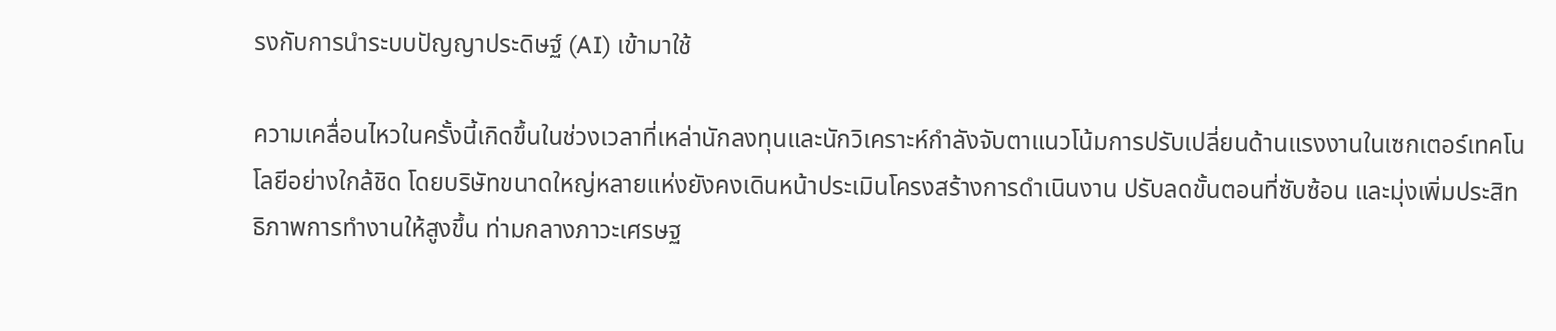รงกับการนำระบบปัญญาประดิษฐ์ (AI) เข้ามาใช้

ความเคลื่อนไหวในครั้งนี้เกิดขึ้นในช่วงเวลาที่เหล่านักลงทุนและนักวิเคราะห์กำลังจับตาแนวโน้มการปรับเปลี่ยนด้านแรงงานในเซกเตอร์เทคโนโลยีอย่างใกล้ชิด โดยบริษัทขนาดใหญ่หลายแห่งยังคงเดินหน้าประเมินโครงสร้างการดำเนินงาน ปรับลดขั้นตอนที่ซับซ้อน และมุ่งเพิ่มประสิทธิภาพการทำงานให้สูงขึ้น ท่ามกลางภาวะเศรษฐ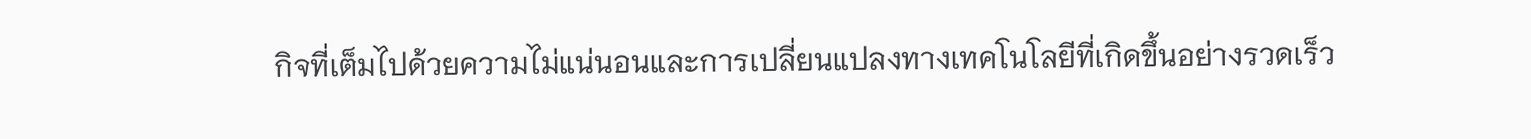กิจที่เต็มไปด้วยความไม่แน่นอนและการเปลี่ยนแปลงทางเทคโนโลยีที่เกิดขึ้นอย่างรวดเร็ว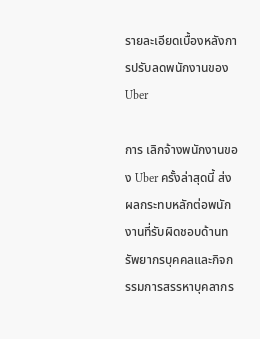รายละเอียดเบื้องหลังการปรับลดพนักงานของ Uber

การ เลิกจ้างพนักงานของ Uber ครั้งล่าสุดนี้ ส่งผลกระทบหลักต่อพนักงานที่รับผิดชอบด้านทรัพยากรบุคคลและกิจกรรมการสรรหาบุคลากร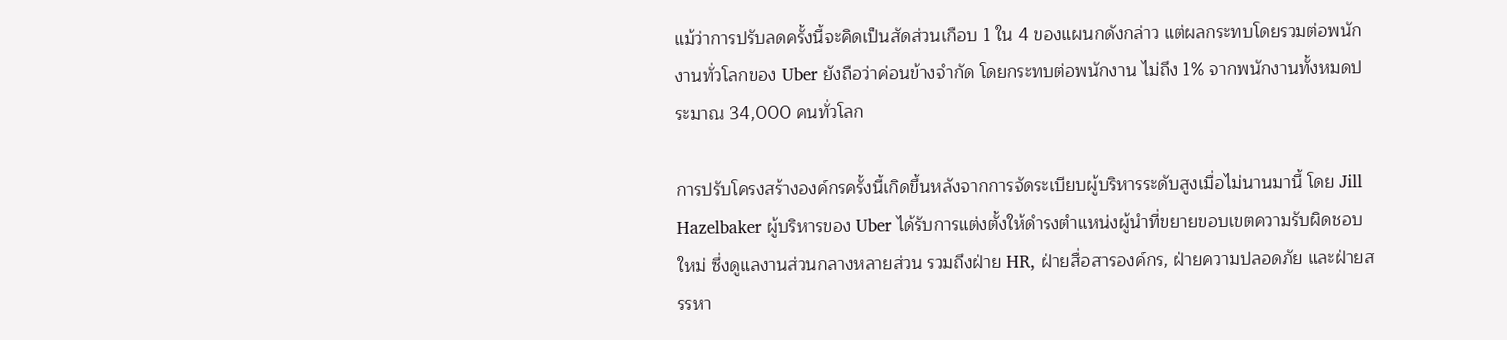แม้ว่าการปรับลดครั้งนี้จะคิดเป็นสัดส่วนเกือบ 1 ใน 4 ของแผนกดังกล่าว แต่ผลกระทบโดยรวมต่อพนักงานทั่วโลกของ Uber ยังถือว่าค่อนข้างจำกัด โดยกระทบต่อพนักงาน ไม่ถึง 1% จากพนักงานทั้งหมดประมาณ 34,000 คนทั่วโลก

การปรับโครงสร้างองค์กรครั้งนี้เกิดขึ้นหลังจากการจัดระเบียบผู้บริหารระดับสูงเมื่อไม่นานมานี้ โดย Jill Hazelbaker ผู้บริหารของ Uber ได้รับการแต่งตั้งให้ดำรงตำแหน่งผู้นำที่ขยายขอบเขตความรับผิดชอบใหม่ ซึ่งดูแลงานส่วนกลางหลายส่วน รวมถึงฝ่าย HR, ฝ่ายสื่อสารองค์กร, ฝ่ายความปลอดภัย และฝ่ายสรรหา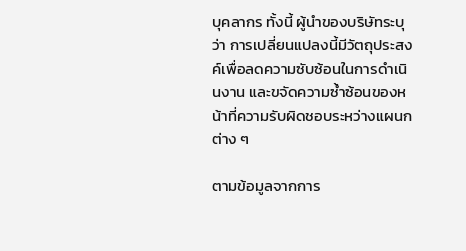บุคลากร ทั้งนี้ ผู้นำของบริษัทระบุว่า การเปลี่ยนแปลงนี้มีวัตถุประสงค์เพื่อลดความซับซ้อนในการดำเนินงาน และขจัดความซ้ำซ้อนของหน้าที่ความรับผิดชอบระหว่างแผนกต่าง ๆ

ตามข้อมูลจากการ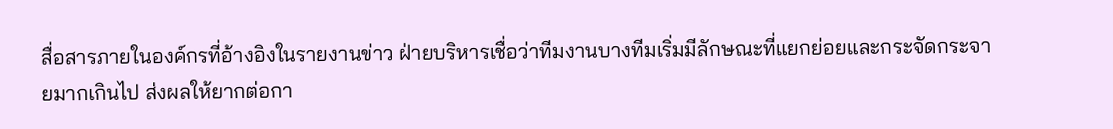สื่อสารภายในองค์กรที่อ้างอิงในรายงานข่าว ฝ่ายบริหารเชื่อว่าทีมงานบางทีมเริ่มมีลักษณะที่แยกย่อยและกระจัดกระจายมากเกินไป ส่งผลให้ยากต่อกา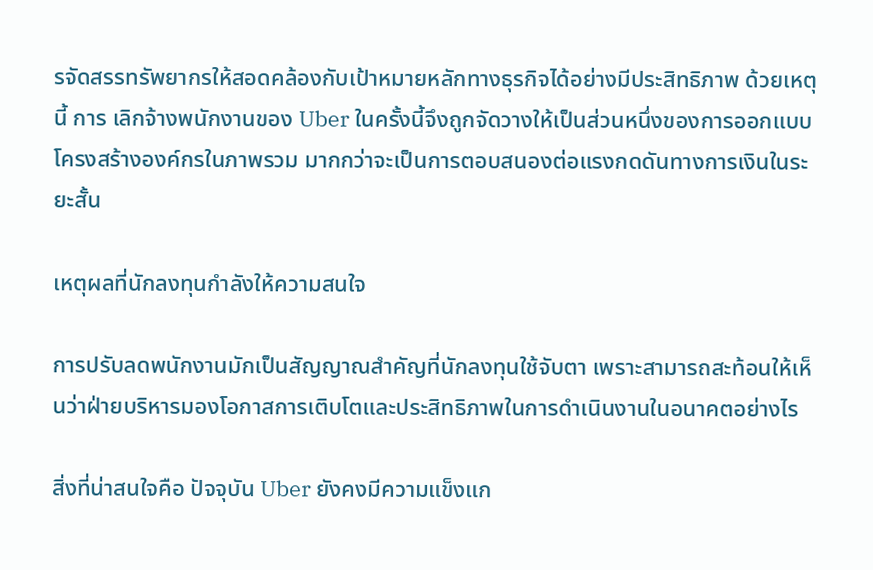รจัดสรรทรัพยากรให้สอดคล้องกับเป้าหมายหลักทางธุรกิจได้อย่างมีประสิทธิภาพ ด้วยเหตุนี้ การ เลิกจ้างพนักงานของ Uber ในครั้งนี้จึงถูกจัดวางให้เป็นส่วนหนึ่งของการออกแบบโครงสร้างองค์กรในภาพรวม มากกว่าจะเป็นการตอบสนองต่อแรงกดดันทางการเงินในระยะสั้น

เหตุผลที่นักลงทุนกำลังให้ความสนใจ

การปรับลดพนักงานมักเป็นสัญญาณสำคัญที่นักลงทุนใช้จับตา เพราะสามารถสะท้อนให้เห็นว่าฝ่ายบริหารมองโอกาสการเติบโตและประสิทธิภาพในการดำเนินงานในอนาคตอย่างไร

สิ่งที่น่าสนใจคือ ปัจจุบัน Uber ยังคงมีความแข็งแก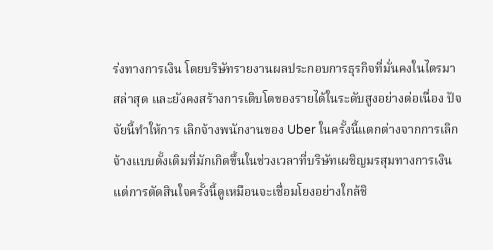ร่งทางการเงิน โดยบริษัทรายงานผลประกอบการธุรกิจที่มั่นคงในไตรมาสล่าสุด และยังคงสร้างการเติบโตของรายได้ในระดับสูงอย่างต่อเนื่อง ปัจจัยนี้ทำให้การ เลิกจ้างพนักงานของ Uber ในครั้งนี้แตกต่างจากการเลิกจ้างแบบดั้งเดิมที่มักเกิดขึ้นในช่วงเวลาที่บริษัทเผชิญมรสุมทางการเงิน แต่การตัดสินใจครั้งนี้ดูเหมือนจะเชื่อมโยงอย่างใกล้ชิ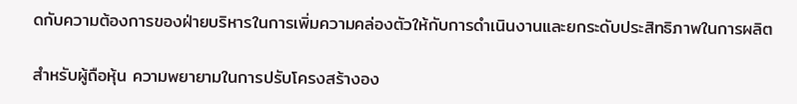ดกับความต้องการของฝ่ายบริหารในการเพิ่มความคล่องตัวให้กับการดำเนินงานและยกระดับประสิทธิภาพในการผลิต

สำหรับผู้ถือหุ้น ความพยายามในการปรับโครงสร้างอง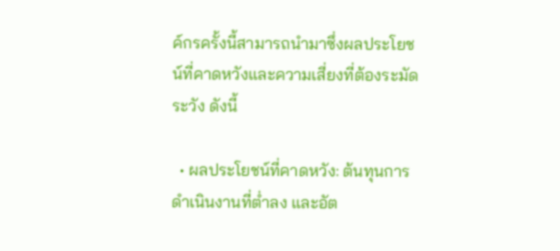ค์กรครั้งนี้สามารถนำมาซึ่งผลประโยชน์ที่คาดหวังและความเสี่ยงที่ต้องระมัดระวัง ดังนี้

  • ผลประโยชน์ที่คาดหวัง: ต้นทุนการดำเนินงานที่ต่ำลง และอัต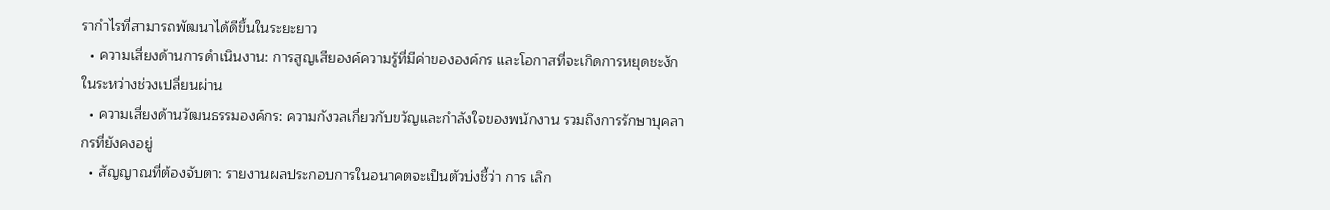รากำไรที่สามารถพัฒนาได้ดีขึ้นในระยะยาว
  • ความเสี่ยงด้านการดำเนินงาน: การสูญเสียองค์ความรู้ที่มีค่าขององค์กร และโอกาสที่จะเกิดการหยุดชะงักในระหว่างช่วงเปลี่ยนผ่าน
  • ความเสี่ยงด้านวัฒนธรรมองค์กร: ความกังวลเกี่ยวกับขวัญและกำลังใจของพนักงาน รวมถึงการรักษาบุคลากรที่ยังคงอยู่
  • สัญญาณที่ต้องจับตา: รายงานผลประกอบการในอนาคตจะเป็นตัวบ่งชี้ว่า การ เลิก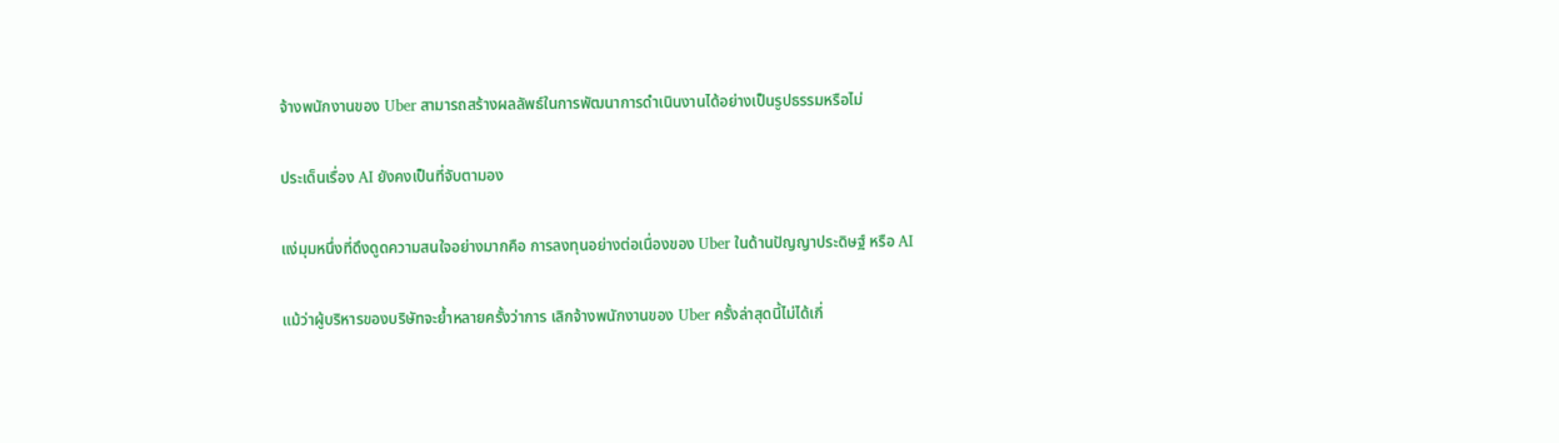จ้างพนักงานของ Uber สามารถสร้างผลลัพธ์ในการพัฒนาการดำเนินงานได้อย่างเป็นรูปธรรมหรือไม่

ประเด็นเรื่อง AI ยังคงเป็นที่จับตามอง

แง่มุมหนึ่งที่ดึงดูดความสนใจอย่างมากคือ การลงทุนอย่างต่อเนื่องของ Uber ในด้านปัญญาประดิษฐ์ หรือ AI

แม้ว่าผู้บริหารของบริษัทจะย้ำหลายครั้งว่าการ เลิกจ้างพนักงานของ Uber ครั้งล่าสุดนี้ไม่ได้เกี่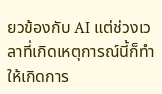ยวข้องกับ AI แต่ช่วงเวลาที่เกิดเหตุการณ์นี้ก็ทำให้เกิดการ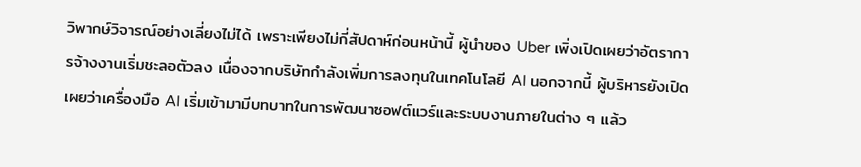วิพากษ์วิจารณ์อย่างเลี่ยงไม่ได้ เพราะเพียงไม่กี่สัปดาห์ก่อนหน้านี้ ผู้นำของ Uber เพิ่งเปิดเผยว่าอัตราการจ้างงานเริ่มชะลอตัวลง เนื่องจากบริษัทกำลังเพิ่มการลงทุนในเทคโนโลยี AI นอกจากนี้ ผู้บริหารยังเปิดเผยว่าเครื่องมือ AI เริ่มเข้ามามีบทบาทในการพัฒนาซอฟต์แวร์และระบบงานภายในต่าง ๆ แล้ว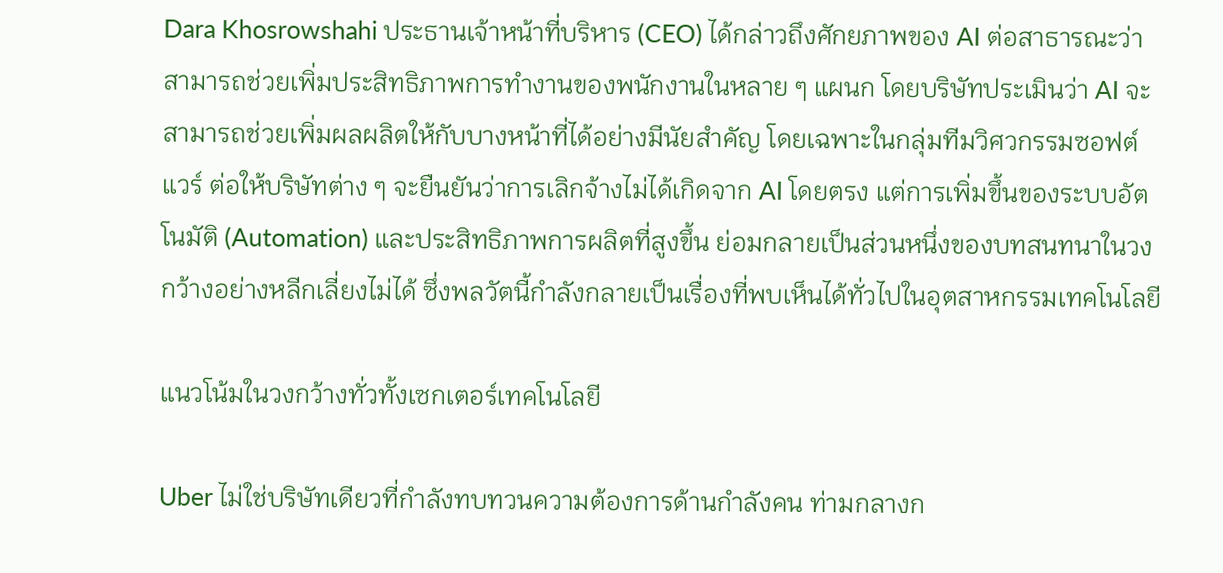Dara Khosrowshahi ประธานเจ้าหน้าที่บริหาร (CEO) ได้กล่าวถึงศักยภาพของ AI ต่อสาธารณะว่า สามารถช่วยเพิ่มประสิทธิภาพการทำงานของพนักงานในหลาย ๆ แผนก โดยบริษัทประเมินว่า AI จะสามารถช่วยเพิ่มผลผลิตให้กับบางหน้าที่ได้อย่างมีนัยสำคัญ โดยเฉพาะในกลุ่มทีมวิศวกรรมซอฟต์แวร์ ต่อให้บริษัทต่าง ๆ จะยืนยันว่าการเลิกจ้างไม่ได้เกิดจาก AI โดยตรง แต่การเพิ่มขึ้นของระบบอัตโนมัติ (Automation) และประสิทธิภาพการผลิตที่สูงขึ้น ย่อมกลายเป็นส่วนหนึ่งของบทสนทนาในวงกว้างอย่างหลีกเลี่ยงไม่ได้ ซึ่งพลวัตนี้กำลังกลายเป็นเรื่องที่พบเห็นได้ทั่วไปในอุตสาหกรรมเทคโนโลยี

แนวโน้มในวงกว้างทั่วทั้งเซกเตอร์เทคโนโลยี

Uber ไม่ใช่บริษัทเดียวที่กำลังทบทวนความต้องการด้านกำลังคน ท่ามกลางก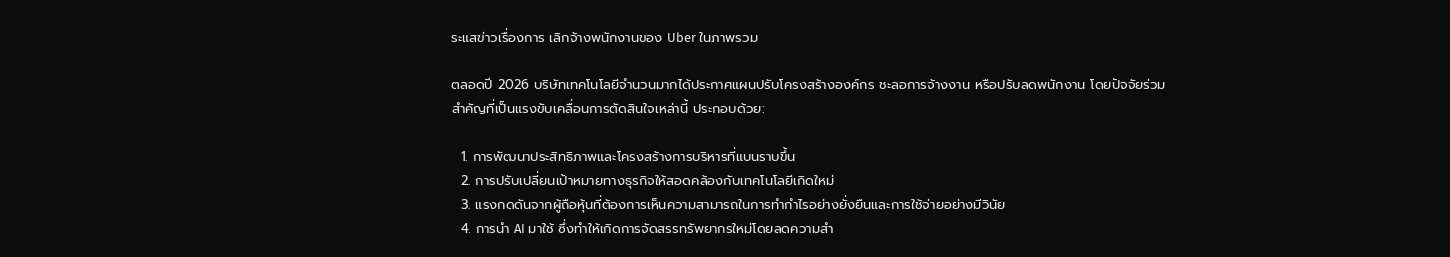ระแสข่าวเรื่องการ เลิกจ้างพนักงานของ Uber ในภาพรวม

ตลอดปี 2026 บริษัทเทคโนโลยีจำนวนมากได้ประกาศแผนปรับโครงสร้างองค์กร ชะลอการจ้างงาน หรือปรับลดพนักงาน โดยปัจจัยร่วมสำคัญที่เป็นแรงขับเคลื่อนการตัดสินใจเหล่านี้ ประกอบด้วย:

  1. การพัฒนาประสิทธิภาพและโครงสร้างการบริหารที่แบนราบขึ้น
  2. การปรับเปลี่ยนเป้าหมายทางธุรกิจให้สอดคล้องกับเทคโนโลยีเกิดใหม่
  3. แรงกดดันจากผู้ถือหุ้นที่ต้องการเห็นความสามารถในการทำกำไรอย่างยั่งยืนและการใช้จ่ายอย่างมีวินัย
  4. การนำ AI มาใช้ ซึ่งทำให้เกิดการจัดสรรทรัพยากรใหม่โดยลดความสำ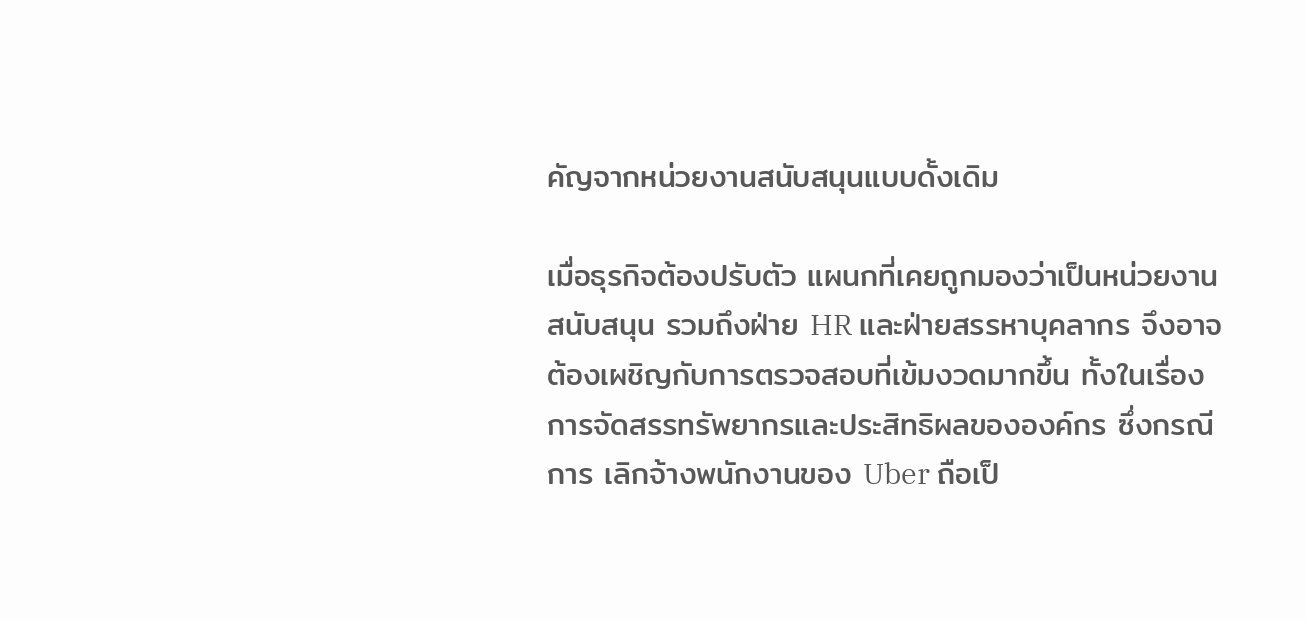คัญจากหน่วยงานสนับสนุนแบบดั้งเดิม

เมื่อธุรกิจต้องปรับตัว แผนกที่เคยถูกมองว่าเป็นหน่วยงานสนับสนุน รวมถึงฝ่าย HR และฝ่ายสรรหาบุคลากร จึงอาจต้องเผชิญกับการตรวจสอบที่เข้มงวดมากขึ้น ทั้งในเรื่องการจัดสรรทรัพยากรและประสิทธิผลขององค์กร ซึ่งกรณีการ เลิกจ้างพนักงานของ Uber ถือเป็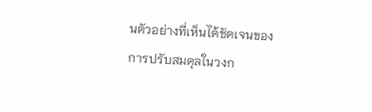นตัวอย่างที่เห็นได้ชัดเจนของการปรับสมดุลในวงก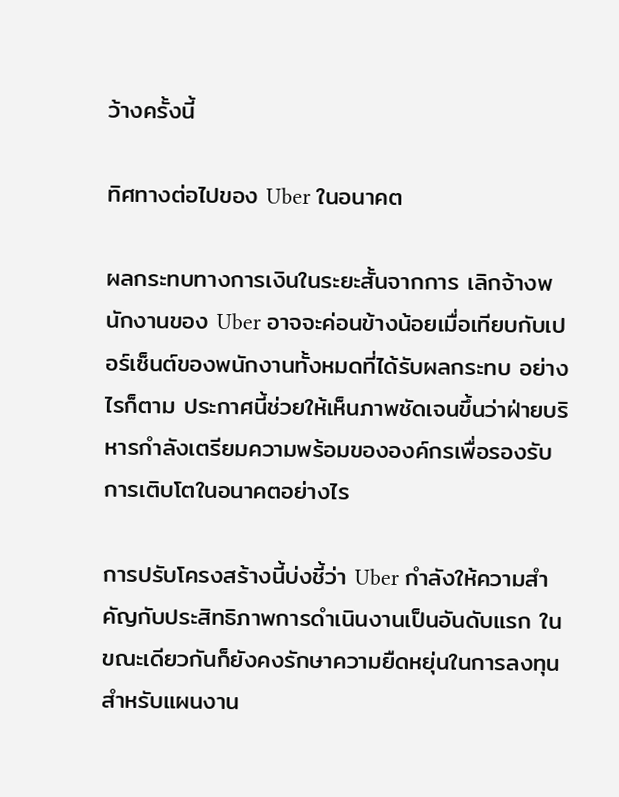ว้างครั้งนี้

ทิศทางต่อไปของ Uber ในอนาคต

ผลกระทบทางการเงินในระยะสั้นจากการ เลิกจ้างพนักงานของ Uber อาจจะค่อนข้างน้อยเมื่อเทียบกับเปอร์เซ็นต์ของพนักงานทั้งหมดที่ได้รับผลกระทบ อย่างไรก็ตาม ประกาศนี้ช่วยให้เห็นภาพชัดเจนขึ้นว่าฝ่ายบริหารกำลังเตรียมความพร้อมขององค์กรเพื่อรองรับการเติบโตในอนาคตอย่างไร

การปรับโครงสร้างนี้บ่งชี้ว่า Uber กำลังให้ความสำคัญกับประสิทธิภาพการดำเนินงานเป็นอันดับแรก ในขณะเดียวกันก็ยังคงรักษาความยืดหยุ่นในการลงทุนสำหรับแผนงาน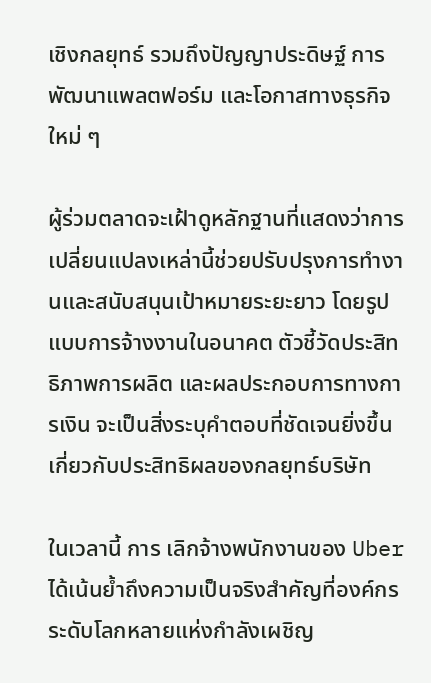เชิงกลยุทธ์ รวมถึงปัญญาประดิษฐ์ การพัฒนาแพลตฟอร์ม และโอกาสทางธุรกิจใหม่ ๆ

ผู้ร่วมตลาดจะเฝ้าดูหลักฐานที่แสดงว่าการเปลี่ยนแปลงเหล่านี้ช่วยปรับปรุงการทำงานและสนับสนุนเป้าหมายระยะยาว โดยรูปแบบการจ้างงานในอนาคต ตัวชี้วัดประสิทธิภาพการผลิต และผลประกอบการทางการเงิน จะเป็นสิ่งระบุคำตอบที่ชัดเจนยิ่งขึ้นเกี่ยวกับประสิทธิผลของกลยุทธ์บริษัท

ในเวลานี้ การ เลิกจ้างพนักงานของ Uber ได้เน้นย้ำถึงความเป็นจริงสำคัญที่องค์กรระดับโลกหลายแห่งกำลังเผชิญ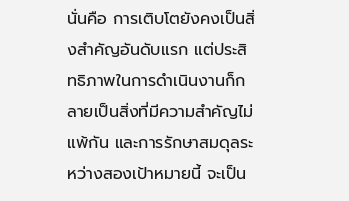นั่นคือ การเติบโตยังคงเป็นสิ่งสำคัญอันดับแรก แต่ประสิทธิภาพในการดำเนินงานก็กลายเป็นสิ่งที่มีความสำคัญไม่แพ้กัน และการรักษาสมดุลระหว่างสองเป้าหมายนี้ จะเป็น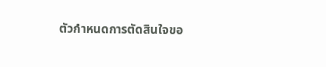ตัวกำหนดการตัดสินใจขอ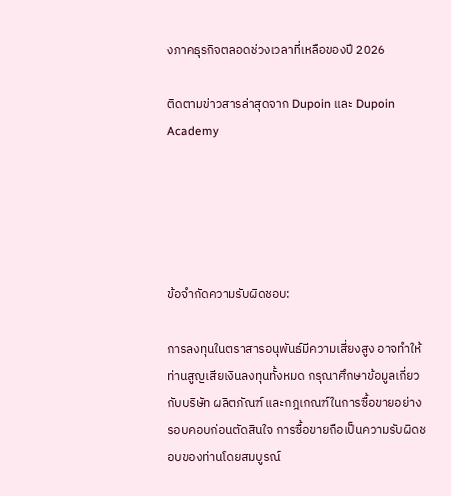งภาคธุรกิจตลอดช่วงเวลาที่เหลือของปี 2026

ติดตามข่าวสารล่าสุดจาก Dupoin และ Dupoin Academy





ข้อจำกัดความรับผิดชอบ:

การลงทุนในตราสารอนุพันธ์มีความเสี่ยงสูง อาจทำให้ท่านสูญเสียเงินลงทุนทั้งหมด กรุณาศึกษาข้อมูลเกี่ยวกับบริษัท ผลิตภัณฑ์ และกฎเกณฑ์ในการซื้อขายอย่างรอบคอบก่อนตัดสินใจ การซื้อขายถือเป็นความรับผิดชอบของท่านโดยสมบูรณ์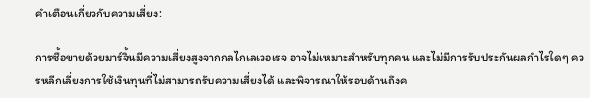คำเตือนเกี่ยวกับความเสี่ยง:

การซื้อขายด้วยมาร์จิ้นมีความเสี่ยงสูงจากกลไกเลเวอเรจ อาจไม่เหมาะสำหรับทุกคน และไม่มีการรับประกันผลกำไรใดๆ ควรหลีกเลี่ยงการใช้เงินทุนที่ไม่สามารถรับความเสี่ยงได้ และพิจารณาให้รอบด้านถึงค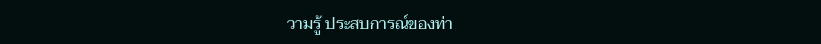วามรู้ ประสบการณ์ของท่า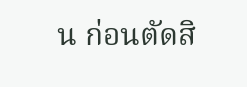น ก่อนตัดสิ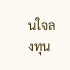นใจลงทุน